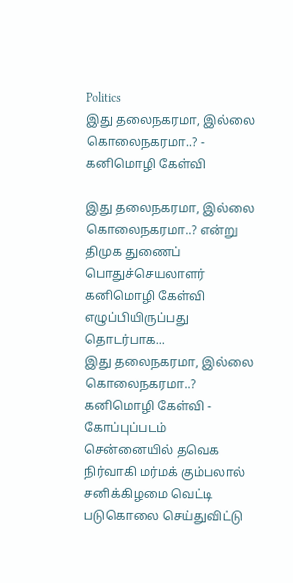Politics
இது தலைநகரமா, இல்லை கொலைநகரமா..? - கனிமொழி கேள்வி

இது தலைநகரமா, இல்லை கொலைநகரமா..? என்று திமுக துணைப் பொதுச்செயலாளர் கனிமொழி கேள்வி எழுப்பியிருப்பது தொடர்பாக...
இது தலைநகரமா, இல்லை கொலைநகரமா..? கனிமொழி கேள்வி - கோப்புப்படம்
சென்னையில் தவெக நிர்வாகி மர்மக் கும்பலால் சனிக்கிழமை வெட்டி படுகொலை செய்துவிட்டு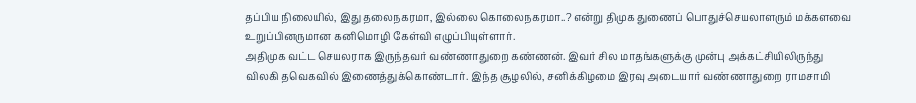தப்பிய நிலையில், இது தலைநகரமா, இல்லை கொலைநகரமா..? என்று திமுக துணைப் பொதுச்செயலாளரும் மக்களவை உறுப்பினருமான கனிமொழி கேள்வி எழுப்பியுள்ளார்.
அதிமுக வட்ட செயலராக இருந்தவர் வண்ணாதுறை கண்ணன். இவர் சில மாதங்களுக்கு முன்பு அக்கட்சியிலிருந்து விலகி தவெகவில் இணைத்துக்கொண்டார். இந்த சூழலில், சனிக்கிழமை இரவு அடையார் வண்ணாதுறை ராமசாமி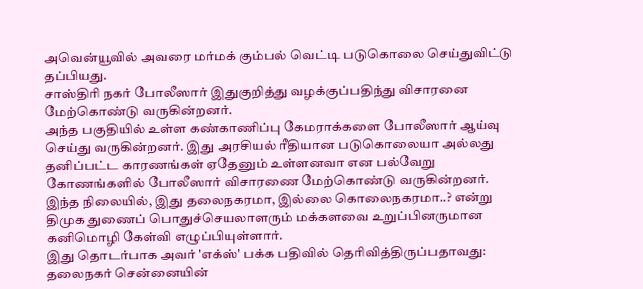அவென்யூவில் அவரை மர்மக் கும்பல் வெட்டி படுகொலை செய்துவிட்டு தப்பியது.
சாஸ்திரி நகர் போலீஸார் இதுகுறித்து வழக்குப்பதிந்து விசாரனை மேற்கொண்டு வருகின்றனர்.
அந்த பகுதியில் உள்ள கண்காணிப்பு கேமராக்களை போலீஸார் ஆய்வு செய்து வருகின்றனர். இது அரசியல் ரீதியான படுகொலையா அல்லது தனிப்பட்ட காரணங்கள் ஏதேனும் உள்ளனவா என பல்வேறு கோணங்களில் போலீஸார் விசாரணை மேற்கொண்டு வருகின்றனர்.
இந்த நிலையில், இது தலைநகரமா, இல்லை கொலைநகரமா..? என்று திமுக துணைப் பொதுச்செயலாளரும் மக்களவை உறுப்பினருமான கனிமொழி கேள்வி எழுப்பியுள்ளார்.
இது தொடர்பாக அவர் 'எக்ஸ்' பக்க பதிவில் தெரிவித்திருப்பதாவது:
தலைநகர் சென்னையின்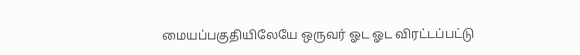மையப்பகுதியிலேயே ஒருவர் ஓட ஓட விரட்டப்பட்டு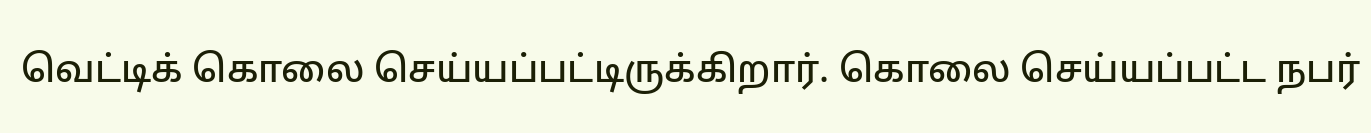வெட்டிக் கொலை செய்யப்பட்டிருக்கிறார். கொலை செய்யப்பட்ட நபர்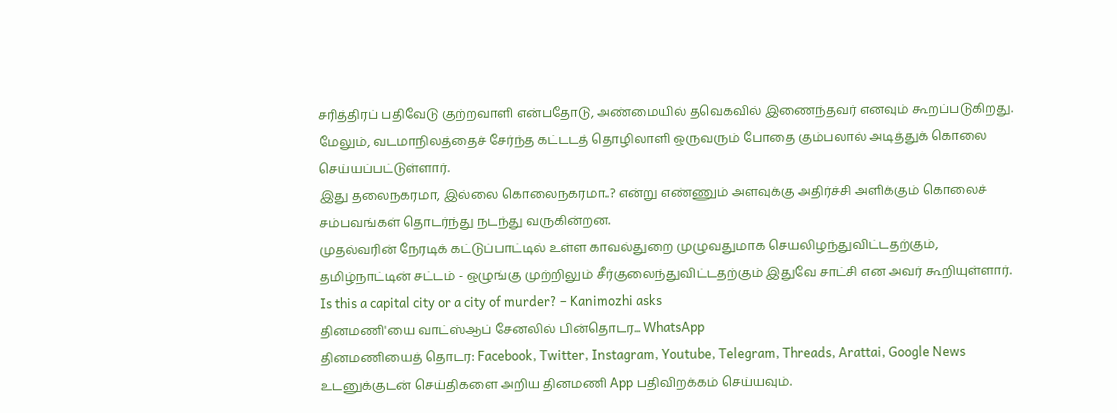சரித்திரப் பதிவேடு குற்றவாளி என்பதோடு, அண்மையில் தவெகவில் இணைந்தவர் எனவும் கூறப்படுகிறது.
மேலும், வடமாநிலத்தைச் சேர்ந்த கட்டடத் தொழிலாளி ஒருவரும் போதை கும்பலால் அடித்துக் கொலை செய்யப்பட்டுள்ளார்.
இது தலைநகரமா, இல்லை கொலைநகரமா..? என்று எண்ணும் அளவுக்கு அதிர்ச்சி அளிக்கும் கொலைச் சம்பவங்கள் தொடர்ந்து நடந்து வருகின்றன.
முதல்வரின் நேரடிக் கட்டுப்பாட்டில் உள்ள காவல்துறை முழுவதுமாக செயலிழந்துவிட்டதற்கும், தமிழ்நாட்டின் சட்டம் - ஒழுங்கு முற்றிலும் சீர்குலைந்துவிட்டதற்கும் இதுவே சாட்சி என அவர் கூறியுள்ளார்.
Is this a capital city or a city of murder? – Kanimozhi asks
தினமணி'யை வாட்ஸ்ஆப் சேனலில் பின்தொடர... WhatsApp
தினமணியைத் தொடர: Facebook, Twitter, Instagram, Youtube, Telegram, Threads, Arattai, Google News
உடனுக்குடன் செய்திகளை அறிய தினமணி App பதிவிறக்கம் செய்யவும்.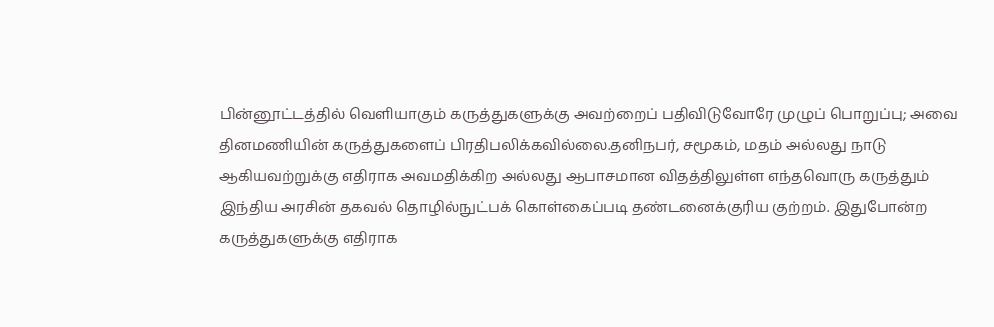பின்னூட்டத்தில் வெளியாகும் கருத்துகளுக்கு அவற்றைப் பதிவிடுவோரே முழுப் பொறுப்பு; அவை தினமணியின் கருத்துகளைப் பிரதிபலிக்கவில்லை.தனிநபர், சமூகம், மதம் அல்லது நாடு ஆகியவற்றுக்கு எதிராக அவமதிக்கிற அல்லது ஆபாசமான விதத்திலுள்ள எந்தவொரு கருத்தும் இந்திய அரசின் தகவல் தொழில்நுட்பக் கொள்கைப்படி தண்டனைக்குரிய குற்றம். இதுபோன்ற கருத்துகளுக்கு எதிராக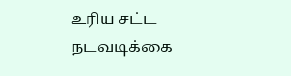உரிய சட்ட நடவடிக்கை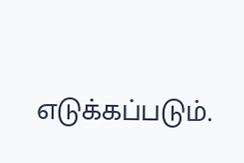எடுக்கப்படும்.